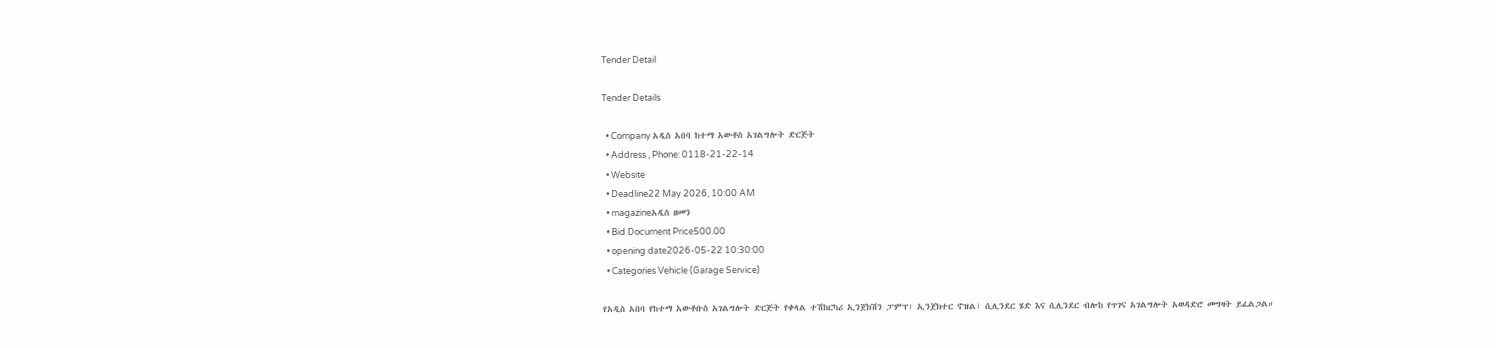Tender Detail

Tender Details

  • Company አዲስ አበባ ከተማ አውቶስ አገልግሎት ድርጅት
  • Address , Phone: 0118-21-22-14
  • Website
  • Deadline22 May 2026, 10:00 AM
  • magazineአዲስ ዘመን
  • Bid Document Price500.00
  • opening date2026-05-22 10:30:00
  • Categories Vehicle (Garage Service)

የአዲስ አበባ የከተማ አውቶቡስ አገልግሎት ድርጅት የቀላል ተሽከርካሪ ኢንጀክሽን ፓምፕ፣ ኢንጀክተር ኖዝል፣ ሲሊንደር ሄድ እና ሲሊንደር ብሎከ የጥገና አገልግሎት አወዳድሮ መግዛት ይፈልጋል።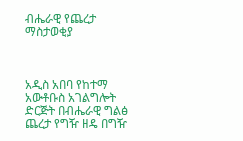ብሔራዊ የጨረታ ማስታወቂያ



አዲስ አበባ የከተማ አውቶቡስ አገልግሎት ድርጅት በብሔራዊ ግልፅ ጨረታ የግዥ ዘዴ በግዥ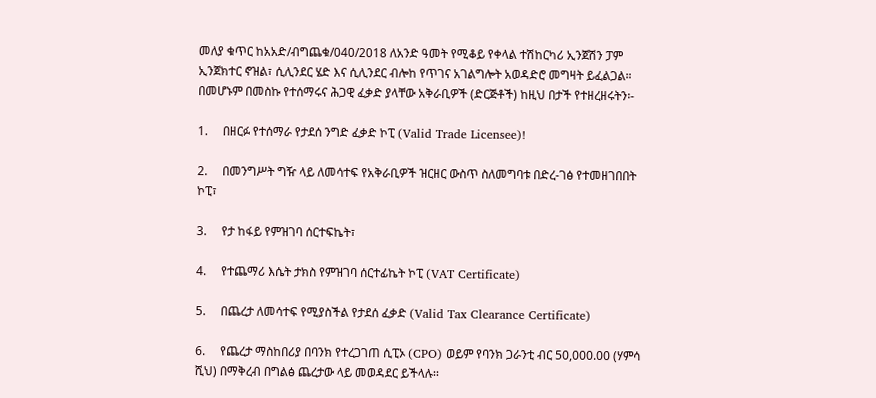መለያ ቁጥር ከአአድ/ብግጨቁ/040/2018 ለአንድ ዓመት የሚቆይ የቀላል ተሽከርካሪ ኢንጀሽን ፓም ኢንጀክተር ኖዝል፣ ሲሊንደር ሄድ እና ሲሊንደር ብሎከ የጥገና አገልግሎት አወዳድሮ መግዛት ይፈልጋል። በመሆኑም በመስኩ የተሰማሩና ሕጋዊ ፈቃድ ያላቸው አቅራቢዎች (ድርጅቶች) ከዚህ በታች የተዘረዘሩትን፡-

1.     በዘርፉ የተሰማራ የታደሰ ንግድ ፈቃድ ኮፒ (Valid Trade Licensee)!

2.     በመንግሥት ግዥ ላይ ለመሳተፍ የአቅራቢዎች ዝርዘር ውስጥ ስለመግባቱ በድረ-ገፅ የተመዘገበበት ኮፒ፣

3.     የታ ከፋይ የምዝገባ ሰርተፍኬት፣

4.     የተጨማሪ እሴት ታክስ የምዝገባ ሰርተፊኬት ኮፒ (VAT Certificate)

5.     በጨረታ ለመሳተፍ የሚያስችል የታደሰ ፈቃድ (Valid Tax Clearance Certificate)

6.     የጨረታ ማስከበሪያ በባንክ የተረጋገጠ ሲፒኦ (CPO) ወይም የባንክ ጋራንቲ ብር 50,000.00 (ሃምሳ ሺህ) በማቅረብ በግልፅ ጨረታው ላይ መወዳደር ይችላሉ፡፡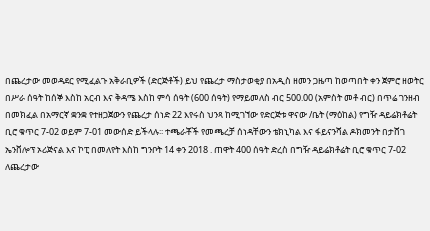በጨረታው መወዳደር የሚፈልጉ አቅራቢዎች (ድርጅቶች) ይህ የጨረታ ማስታወቂያ በአዲስ ዘመን ጋዜጣ ከወጣበት ቀን ጀምሮ ዘወትር በሥራ ሰዓት ከሰኞ እስከ አርብ እና ቅዳሜ እስከ ምሳ ሰዓት (600 ሰዓት) የማይመለስ ብር 500.00 (አምስት መቶ ብር) በጥሬ ገንዘብ በመክፈል በአማርኛ ቋንቋ የተዘጋጀውን የጨረታ ሰነድ 22 እየሩስ ህንጻ ከሚገኘው የድርጅቱ ዋናው /ቤት (ማዕከል) የግዥ ዳይሬክቶሬት ቢሮ ቁጥር 7-02 ወይም 7-01 መውሰድ ይችላሉ፡፡ ተጫራቾች የመጫረቻ ሰነዳቸውን ቴክኒካል እና ፋይናንሻል ዶክመንት በታሸገ ኤንቨሎፕ ኦሪጅናል እና ኮፒ በመለየት እስከ ግንቦት 14 ቀን 2018 . ጠዋት 400 ሰዓት ድረስ በግዥ ዳይሬክቶሬት ቢሮ ቁጥር 7-02 ለጨረታው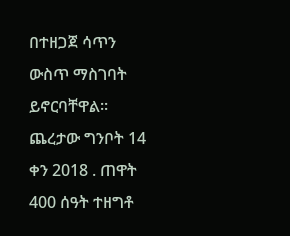በተዘጋጀ ሳጥን ውስጥ ማስገባት ይኖርባቸዋል፡፡ ጨረታው ግንቦት 14 ቀን 2018 . ጠዋት 400 ሰዓት ተዘግቶ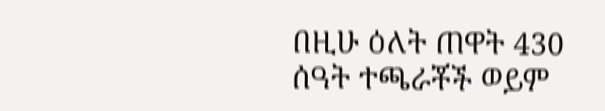በዚሁ ዕለት ጠዋት 430 ሰዓት ተጫራቾች ወይም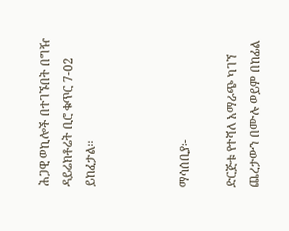ሕጋዊ ወኪሎች በተገኙበት በግዥ ዳይሬክቶሬት ቢሮ ቁጥር 7-02 ይከፈታል፡፡



ማሳሰቢያ፡-

ድርጅቱ የተሻለ አማራጭ ካገኘ ጨረታውን በሙሉ ወይም በከፊል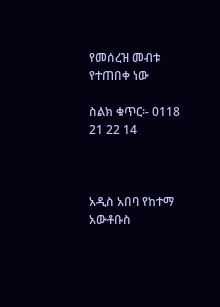የመሰረዝ መብቱ የተጠበቀ ነው

ስልክ ቁጥር፡- 0118 21 22 14



አዲስ አበባ የከተማ አውቶቡስ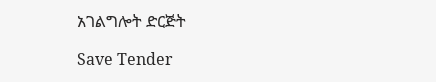አገልግሎት ድርጅት

Save Tender